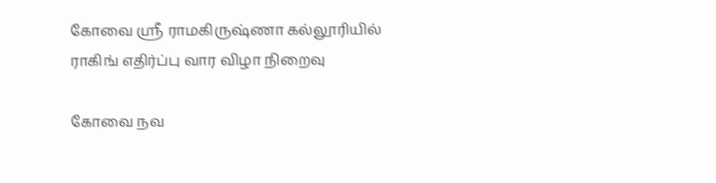கோவை ஸ்ரீ ராமகிருஷ்ணா கல்லூரியில் ராகிங் எதிர்ப்பு வார விழா நிறைவு

கோவை நவ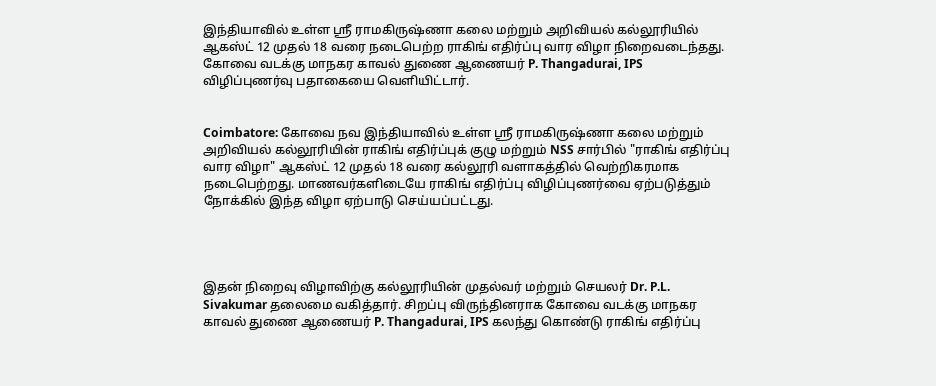இந்தியாவில் உள்ள ஸ்ரீ ராமகிருஷ்ணா கலை மற்றும் அறிவியல் கல்லூரியில் ஆகஸ்ட் 12 முதல் 18 வரை நடைபெற்ற ராகிங் எதிர்ப்பு வார விழா நிறைவடைந்தது. கோவை வடக்கு மாநகர காவல் துணை ஆணையர் P. Thangadurai, IPS விழிப்புணர்வு பதாகையை வெளியிட்டார்.


Coimbatore: கோவை நவ இந்தியாவில் உள்ள ஸ்ரீ ராமகிருஷ்ணா கலை மற்றும் அறிவியல் கல்லூரியின் ராகிங் எதிர்ப்புக் குழு மற்றும் NSS சார்பில் "ராகிங் எதிர்ப்பு வார விழா" ஆகஸ்ட் 12 முதல் 18 வரை கல்லூரி வளாகத்தில் வெற்றிகரமாக நடைபெற்றது. மாணவர்களிடையே ராகிங் எதிர்ப்பு விழிப்புணர்வை ஏற்படுத்தும் நோக்கில் இந்த விழா ஏற்பாடு செய்யப்பட்டது.




இதன் நிறைவு விழாவிற்கு கல்லூரியின் முதல்வர் மற்றும் செயலர் Dr. P.L. Sivakumar தலைமை வகித்தார். சிறப்பு விருந்தினராக கோவை வடக்கு மாநகர காவல் துணை ஆணையர் P. Thangadurai, IPS கலந்து கொண்டு ராகிங் எதிர்ப்பு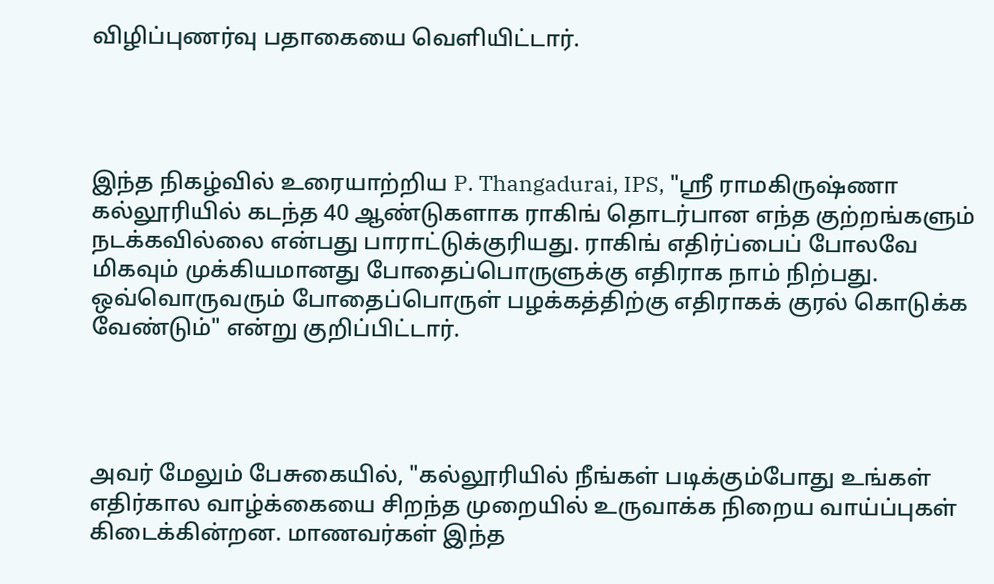விழிப்புணர்வு பதாகையை வெளியிட்டார்.




இந்த நிகழ்வில் உரையாற்றிய P. Thangadurai, IPS, "ஸ்ரீ ராமகிருஷ்ணா கல்லூரியில் கடந்த 40 ஆண்டுகளாக ராகிங் தொடர்பான எந்த குற்றங்களும் நடக்கவில்லை என்பது பாராட்டுக்குரியது. ராகிங் எதிர்ப்பைப் போலவே மிகவும் முக்கியமானது போதைப்பொருளுக்கு எதிராக நாம் நிற்பது. ஒவ்வொருவரும் போதைப்பொருள் பழக்கத்திற்கு எதிராகக் குரல் கொடுக்க வேண்டும்" என்று குறிப்பிட்டார்.




அவர் மேலும் பேசுகையில், "கல்லூரியில் நீங்கள் படிக்கும்போது உங்கள் எதிர்கால வாழ்க்கையை சிறந்த முறையில் உருவாக்க நிறைய வாய்ப்புகள் கிடைக்கின்றன. மாணவர்கள் இந்த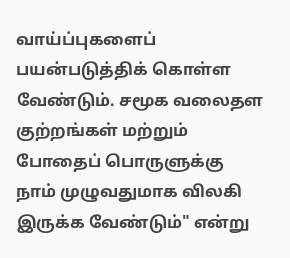வாய்ப்புகளைப் பயன்படுத்திக் கொள்ள வேண்டும். சமூக வலைதள குற்றங்கள் மற்றும் போதைப் பொருளுக்கு நாம் முழுவதுமாக விலகி இருக்க வேண்டும்" என்று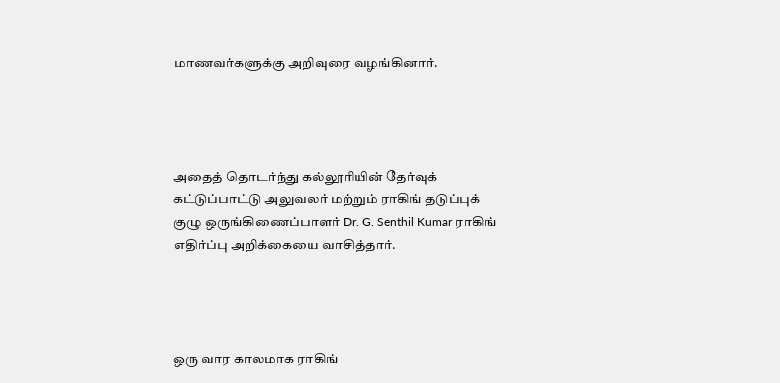மாணவர்களுக்கு அறிவுரை வழங்கினார்.




அதைத் தொடர்ந்து கல்லூரியின் தேர்வுக் கட்டுப்பாட்டு அலுவலர் மற்றும் ராகிங் தடுப்புக் குழு ஒருங்கிணைப்பாளர் Dr. G. Senthil Kumar ராகிங் எதிர்ப்பு அறிக்கையை வாசித்தார்.




ஒரு வார காலமாக ராகிங்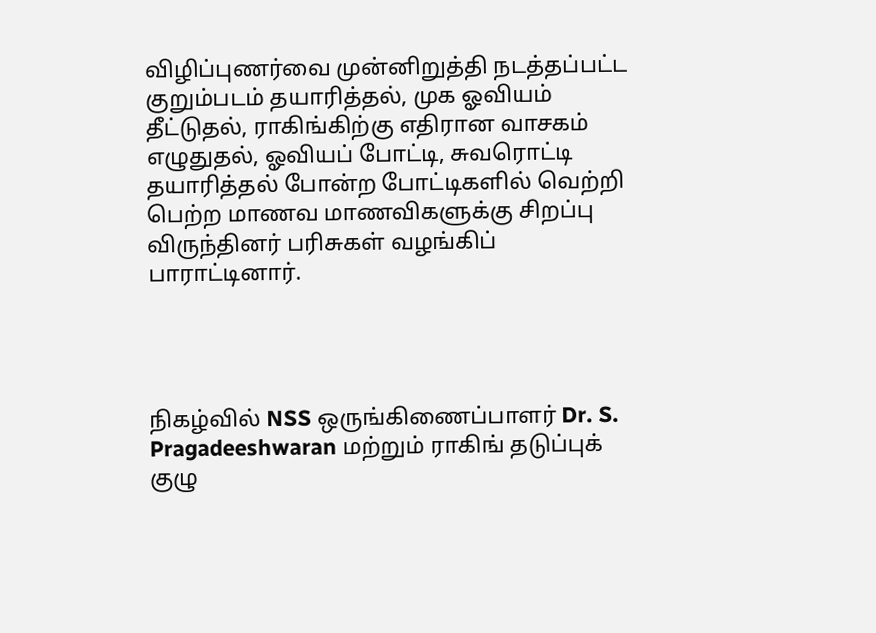விழிப்புணர்வை முன்னிறுத்தி நடத்தப்பட்ட குறும்படம் தயாரித்தல், முக ஓவியம் தீட்டுதல், ராகிங்கிற்கு எதிரான வாசகம் எழுதுதல், ஓவியப் போட்டி, சுவரொட்டி தயாரித்தல் போன்ற போட்டிகளில் வெற்றி பெற்ற மாணவ மாணவிகளுக்கு சிறப்பு விருந்தினர் பரிசுகள் வழங்கிப் பாராட்டினார்.




நிகழ்வில் NSS ஒருங்கிணைப்பாளர் Dr. S. Pragadeeshwaran மற்றும் ராகிங் தடுப்புக் குழு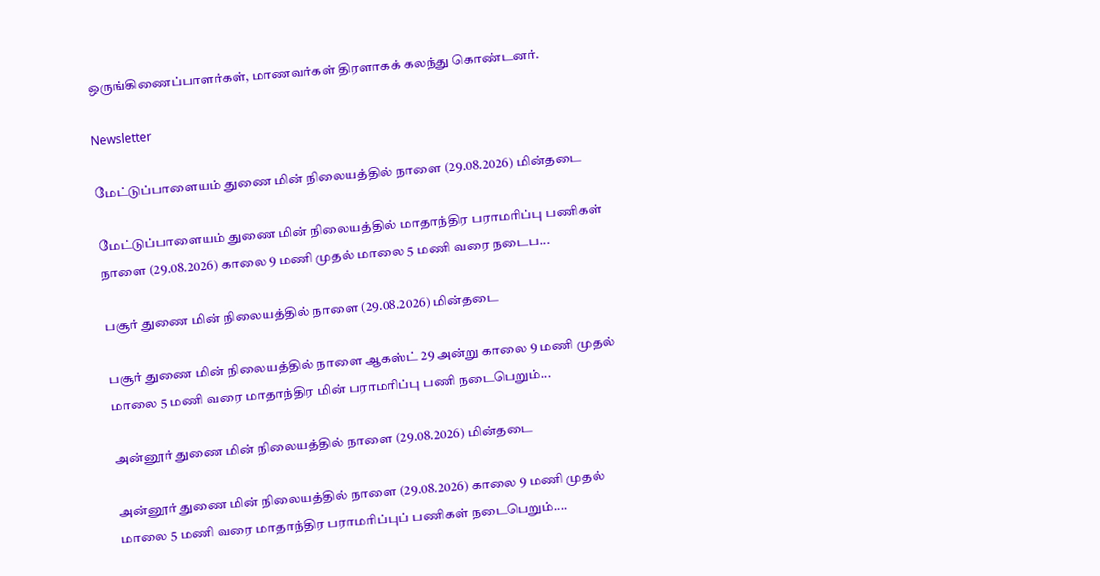ஒருங்கிணைப்பாளர்கள், மாணவர்கள் திரளாகக் கலந்து கொண்டனர்.

Newsletter

மேட்டுப்பாளையம் துணை மின் நிலையத்தில் நாளை (29.08.2026) மின்தடை

மேட்டுப்பாளையம் துணை மின் நிலையத்தில் மாதாந்திர பராமரிப்பு பணிகள் நாளை (29.08.2026) காலை 9 மணி முதல் மாலை 5 மணி வரை நடைப...

பசூர் துணை மின் நிலையத்தில் நாளை (29.08.2026) மின்தடை

பசூர் துணை மின் நிலையத்தில் நாளை ஆகஸ்ட் 29 அன்று காலை 9 மணி முதல் மாலை 5 மணி வரை மாதாந்திர மின் பராமரிப்பு பணி நடைபெறும்...

அன்னூர் துணை மின் நிலையத்தில் நாளை (29.08.2026) மின்தடை

அன்னூர் துணை மின் நிலையத்தில் நாளை (29.08.2026) காலை 9 மணி முதல் மாலை 5 மணி வரை மாதாந்திர பராமரிப்புப் பணிகள் நடைபெறும்....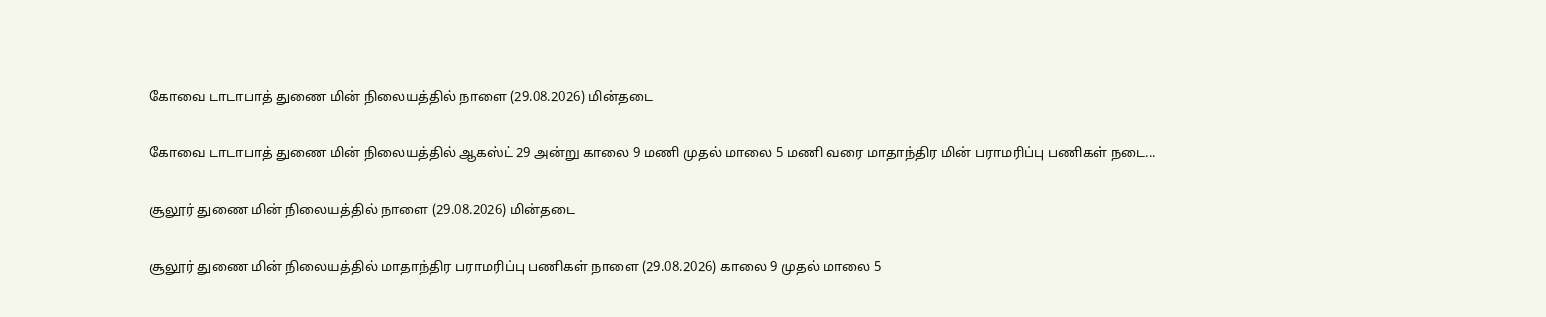கோவை டாடாபாத் துணை மின் நிலையத்தில் நாளை (29.08.2026) மின்தடை

கோவை டாடாபாத் துணை மின் நிலையத்தில் ஆகஸ்ட் 29 அன்று காலை 9 மணி முதல் மாலை 5 மணி வரை மாதாந்திர மின் பராமரிப்பு பணிகள் நடை...

சூலூர் துணை மின் நிலையத்தில் நாளை (29.08.2026) மின்தடை

சூலூர் துணை மின் நிலையத்தில் மாதாந்திர பராமரிப்பு பணிகள் நாளை (29.08.2026) காலை 9 முதல் மாலை 5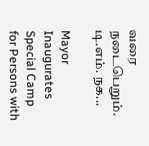வரை நடைபெறும். டி.எம். நக...

Mayor Inaugurates Special Camp for Persons with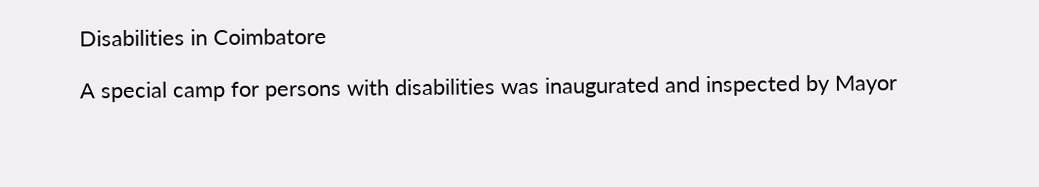Disabilities in Coimbatore

A special camp for persons with disabilities was inaugurated and inspected by Mayor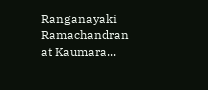Ranganayaki Ramachandran at Kaumara...